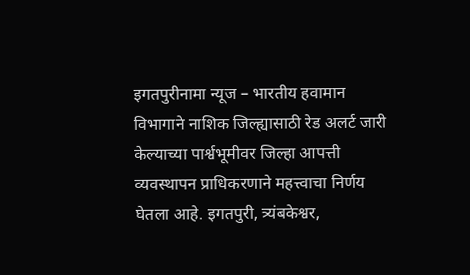इगतपुरीनामा न्यूज – भारतीय हवामान विभागाने नाशिक जिल्ह्यासाठी रेड अलर्ट जारी केल्याच्या पार्श्वभूमीवर जिल्हा आपत्ती व्यवस्थापन प्राधिकरणाने महत्त्वाचा निर्णय घेतला आहे. इगतपुरी, त्र्यंबकेश्वर,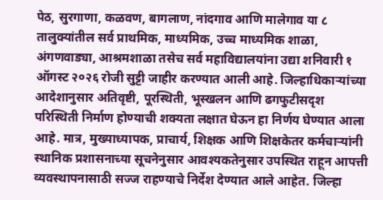पेठ, सुरगाणा, कळवण, बागलाण, नांदगाव आणि मालेगाव या ८ तालुक्यांतील सर्व प्राथमिक, माध्यमिक, उच्च माध्यमिक शाळा, अंगणवाड्या, आश्रमशाळा तसेच सर्व महाविद्यालयांना उद्या शनिवारी १ ऑगस्ट २०२६ रोजी सुट्टी जाहीर करण्यात आली आहे. जिल्हाधिकाऱ्यांच्या आदेशानुसार अतिवृष्टी, पूरस्थिती, भूस्खलन आणि ढगफुटीसदृश परिस्थिती निर्माण होण्याची शक्यता लक्षात घेऊन हा निर्णय घेण्यात आला आहे. मात्र, मुख्याध्यापक, प्राचार्य, शिक्षक आणि शिक्षकेतर कर्मचाऱ्यांनी स्थानिक प्रशासनाच्या सूचनेनुसार आवश्यकतेनुसार उपस्थित राहून आपत्ती व्यवस्थापनासाठी सज्ज राहण्याचे निर्देश देण्यात आले आहेत. जिल्हा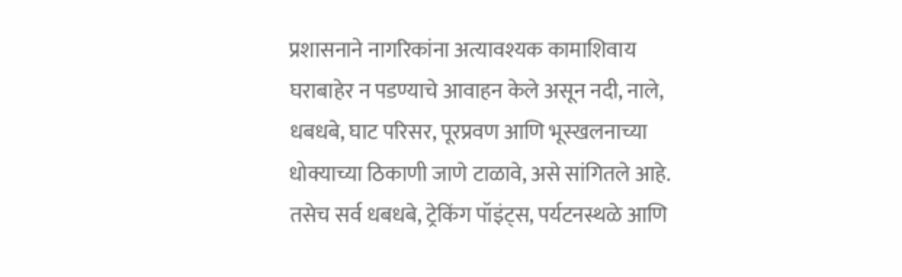प्रशासनाने नागरिकांना अत्यावश्यक कामाशिवाय घराबाहेर न पडण्याचे आवाहन केले असून नदी, नाले, धबधबे, घाट परिसर, पूरप्रवण आणि भूस्खलनाच्या धोक्याच्या ठिकाणी जाणे टाळावे, असे सांगितले आहे. तसेच सर्व धबधबे, ट्रेकिंग पॉइंट्स, पर्यटनस्थळे आणि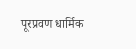पूरप्रवण धार्मिक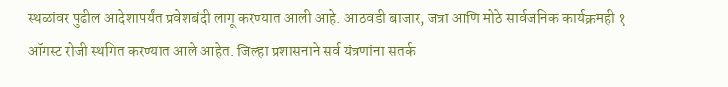स्थळांवर पुढील आदेशापर्यंत प्रवेशबंदी लागू करण्यात आली आहे. आठवडी बाजार, जत्रा आणि मोठे सार्वजनिक कार्यक्रमही १ ऑगस्ट रोजी स्थगित करण्यात आले आहेत. जिल्हा प्रशासनाने सर्व यंत्रणांना सतर्क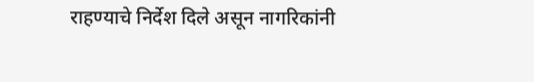राहण्याचे निर्देश दिले असून नागरिकांनी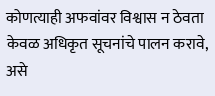कोणत्याही अफवांवर विश्वास न ठेवता केवळ अधिकृत सूचनांचे पालन करावे, असे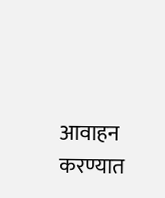आवाहन करण्यात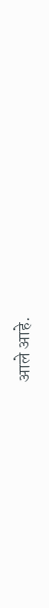आले आहे.